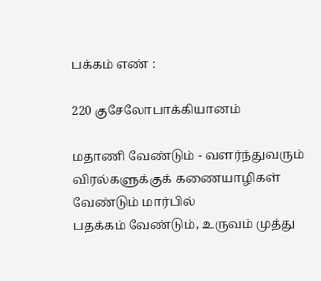பக்கம் எண் :

220 குசேலோபாக்கியானம்

மதாணி வேண்டும் - வளர்ந்துவரும் விரல்களுக்குக் கணையாழிகள் வேண்டும் மார்பில்
பதக்கம் வேண்டும், உருவம் முத்து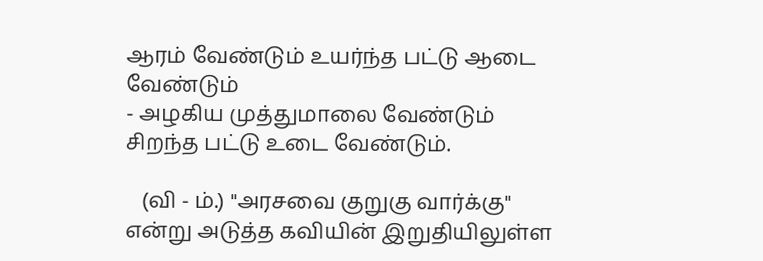ஆரம் வேண்டும் உயர்ந்த பட்டு ஆடை வேண்டும்
- அழகிய முத்துமாலை வேண்டும் சிறந்த பட்டு உடை வேண்டும்.

   (வி - ம்.) "அரசவை குறுகு வார்க்கு" என்று அடுத்த கவியின் இறுதியிலுள்ள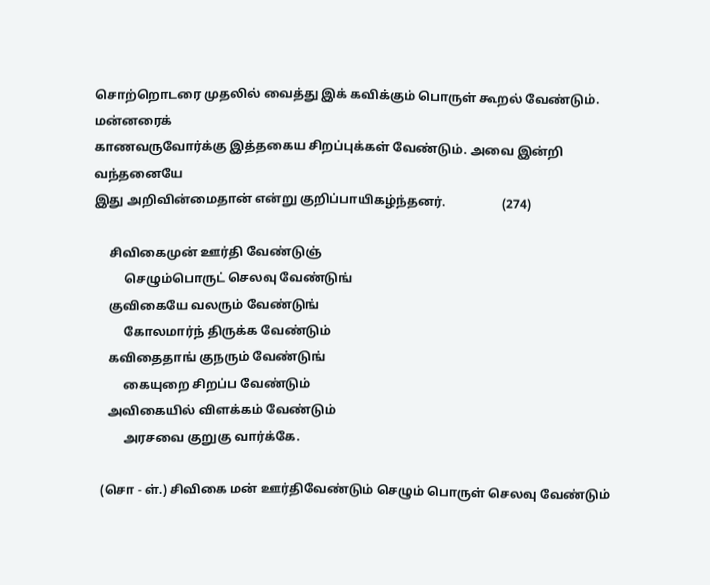சொற்றொடரை முதலில் வைத்து இக் கவிக்கும் பொருள் கூறல் வேண்டும். மன்னரைக்
காணவருவோர்க்கு இத்தகைய சிறப்புக்கள் வேண்டும். அவை இன்றி வந்தனையே
இது அறிவின்மைதான் என்று குறிப்பாயிகழ்ந்தனர்.                  (274)

     சிவிகைமுன் ஊர்தி வேண்டுஞ்
          செழும்பொருட் செலவு வேண்டுங்
     குவிகையே வலரும் வேண்டுங்
          கோலமார்ந் திருக்க வேண்டும்
     கவிதைதாங் குநரும் வேண்டுங்
          கையுறை சிறப்ப வேண்டும்
     அவிகையில் விளக்கம் வேண்டும்
          அரசவை குறுகு வார்க்கே.

   (சொ - ள்.) சிவிகை மன் ஊர்திவேண்டும் செழும் பொருள் செலவு வேண்டும்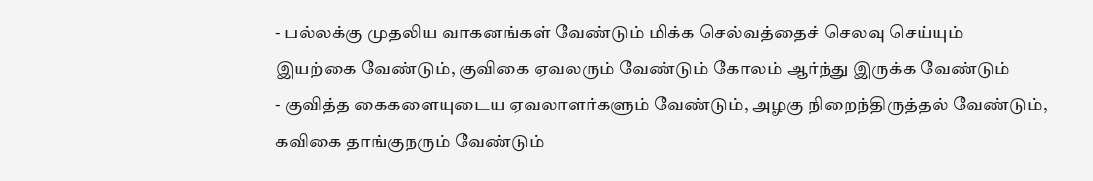- பல்லக்கு முதலிய வாகனங்கள் வேண்டும் மிக்க செல்வத்தைச் செலவு செய்யும்
இயற்கை வேண்டும், குவிகை ஏவலரும் வேண்டும் கோலம் ஆர்ந்து இருக்க வேண்டும்
- குவித்த கைகளையுடைய ஏவலாளர்களும் வேண்டும், அழகு நிறைந்திருத்தல் வேண்டும்,
கவிகை தாங்குநரும் வேண்டும்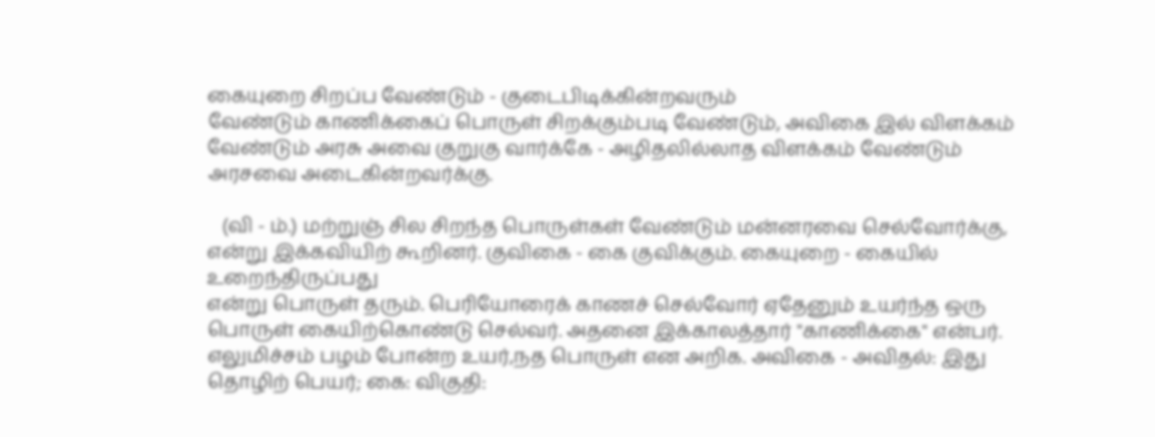கையுறை சிறப்ப வேண்டும் - குடைபிடிக்கின்றவரும்
வேண்டும் காணிக்கைப் பொருள் சிறக்கும்படி வேண்டும், அவிகை இல் விளக்கம்
வேண்டும் அரசு அவை குறுகு வார்க்கே - அழிதலில்லாத விளக்கம் வேண்டும்
அரசவை அடைகின்றவர்க்கு.

   (வி - ம்.) மற்றுஞ் சில சிறந்த பொருள்கள் வேண்டும் மன்னரவை செல்வோர்க்கு,
என்று இக்கவியிற் கூறினர். குவிகை - கை குவிக்கும். கையுறை - கையில் உறைந்திருப்பது
என்று பொருள் தரும். பெரியோரைக் காணச் செல்வோர் ஏதேனும் உயர்ந்த ஒரு
பொருள் கையிற்கொண்டு செல்வர். அதனை இக்காலத்தார் "காணிக்கை" என்பர்.
எலுமிச்சம் பழம் போன்ற உயர்,நத பொருள் என அறிக. அவிகை - அவிதல்: இது
தொழிற் பெயர்; கை: விகுதி: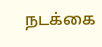நடக்கை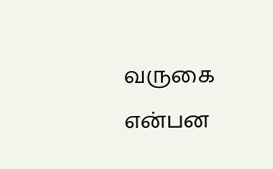வருகை என்பன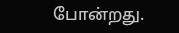போன்றது.